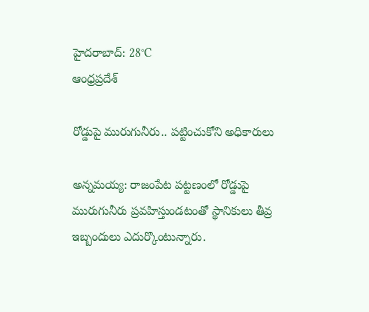హైదరాబాద్: 28°C
ఆంధ్రప్రదేశ్

రోడ్డుపై మురుగునీరు.. పట్టించుకోని అధికారులు

అన్నమయ్య: రాజంపేట పట్టణంలో రోడ్డుపై మురుగునీరు ప్రవహిస్తుండటంతో స్థానికులు తీవ్ర ఇబ్బందులు ఎదుర్కొంటున్నారు.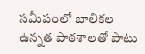సమీపంలో బాలికల ఉన్నత పాఠశాలతో పాటు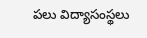పలు విద్యాసంస్థలు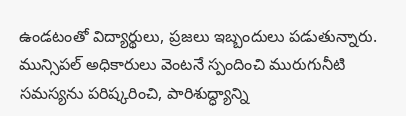ఉండటంతో విద్యార్థులు, ప్రజలు ఇబ్బందులు పడుతున్నారు. మున్సిపల్ అధికారులు వెంటనే స్పందించి మురుగునీటి సమస్యను పరిష్కరించి, పారిశుద్ధ్యాన్ని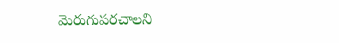మెరుగుపరచాలని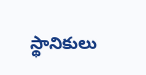స్థానికులు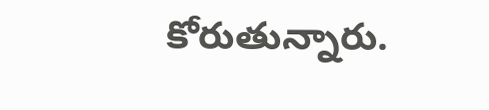కోరుతున్నారు.